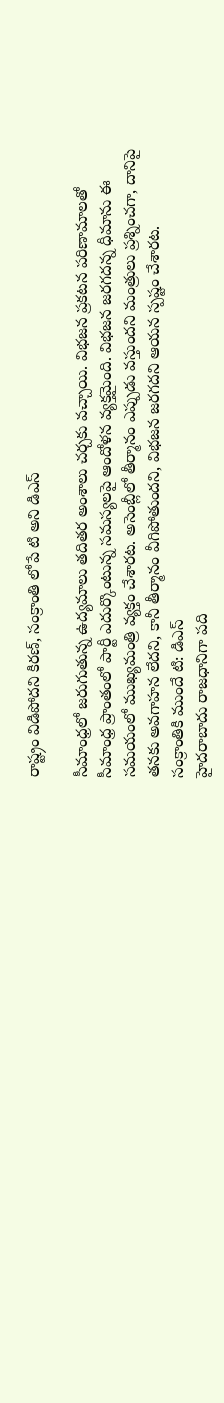రాష్ట్రం విడిపోదని కిరణ్, సంక్రాంతి లోపే టి అని డిఎస్

సీమాంధ్రలో జరుగుతున్న ఉద్యమాలు తదితర అంశాలు చర్చకు వచ్చాయి. విభజన ప్రకటన పరిణామాలతో సీమాంధ్ర ప్రాంతంలో పార్టీ ఎదుర్కొంటున్న సమస్యలపై ఆందోళన వ్యక్తమైంది. విభజన జరగదన్న ధీమాను ఈ సమయంలో ముఖ్యమంత్రి వ్యక్తం చేశారట. అసెంబ్లీలో తీర్మానం ఎప్పుడు వస్తుందని మంత్రులు ప్రశ్నించగా, దానిపై తనకు అవగాహన లేదని, కానీ తీర్మానం వీగిపోతుందని, విభజన జరగదని ఆయన స్పష్టం చేశారట.
సంక్రాంతికి ముందే టి: డిఎస్
హైదరాబాదు రాజధానిగా పది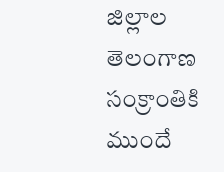జిల్లాల తెలంగాణ సంక్రాంతికి ముందే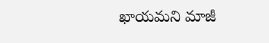ఖాయమని మాజీ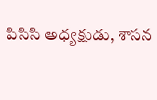పిసిసి అధ్యక్షుడు, శాసన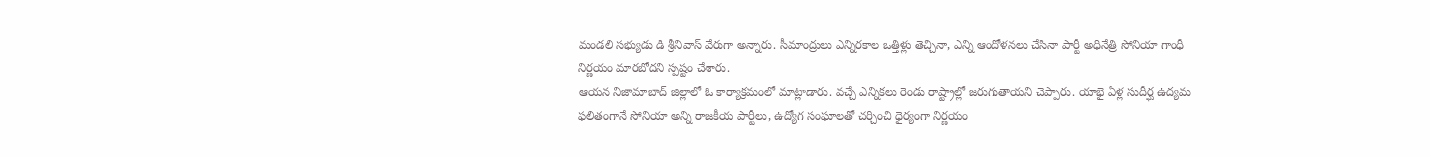మండలి సభ్యుడు డి శ్రీనివాస్ వేరుగా అన్నారు. సీమాంద్రులు ఎన్నిరకాల ఒత్తిళ్లు తెచ్చినా, ఎన్ని ఆందోళనలు చేసినా పార్టీ అధినేత్రి సోనియా గాంధీ నిర్ణయం మారబోదని స్పష్టం చేశారు.
ఆయన నిజామాబాద్ జిల్లాలో ఓ కార్యాక్రమంలో మాట్లాడారు. వచ్చే ఎన్నికలు రెండు రాష్ట్రాల్లో జరుగుతాయని చెప్పారు. యాభై ఏళ్ల సుదీర్ఘ ఉద్యమ ఫలితంగానే సోనియా అన్ని రాజకీయ పార్టీలు, ఉద్యోగ సంఘాలతో చర్చించి ధైర్యంగా నిర్ణయం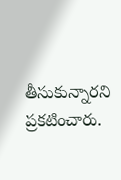తీసుకున్నారని ప్రకటించారు.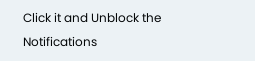Click it and Unblock the Notifications